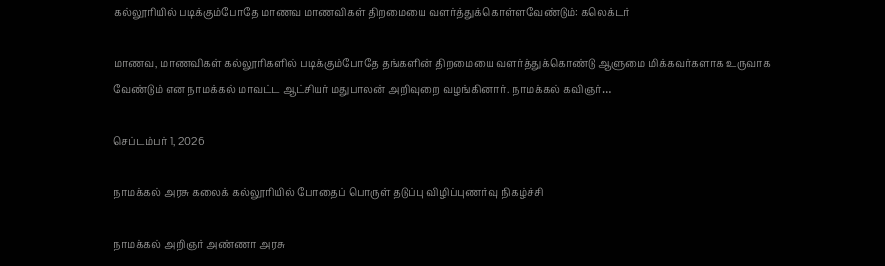கல்லூரியில் படிக்கும்போதே மாணவ மாணவிகள் திறமையை வளர்த்துக்கொள்ளவேண்டும்: கலெக்டர்

மாணவ, மாணவிகள் கல்லூரிகளில் படிக்கும்போதே தங்களின் திறமையை வளர்த்துக்கொண்டு ஆளுமை மிக்கவர்களாக உருவாக வேண்டும் என நாமக்கல் மாவட்ட ஆட்சியர் மதுபாலன் அறிவுறை வழங்கினார். நாமக்கல் கவிஞர்…

செப்டம்பர் 1, 2026

நாமக்கல் அரசு கலைக் கல்லூரியில் போதைப் பொருள் தடுப்பு விழிப்புணர்வு நிகழ்ச்சி

நாமக்கல் அறிஞர் அண்ணா அரசு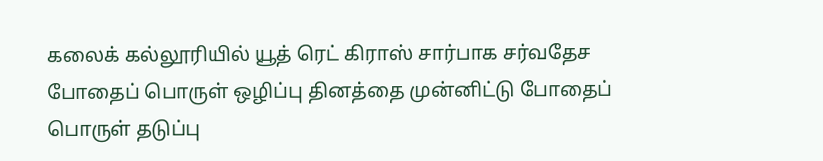கலைக் கல்லூரியில் யூத் ரெட் கிராஸ் சார்பாக சர்வதேச போதைப் பொருள் ஒழிப்பு தினத்தை முன்னிட்டு போதைப் பொருள் தடுப்பு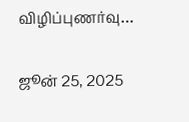விழிப்புணர்வு…

ஜூன் 25, 2025